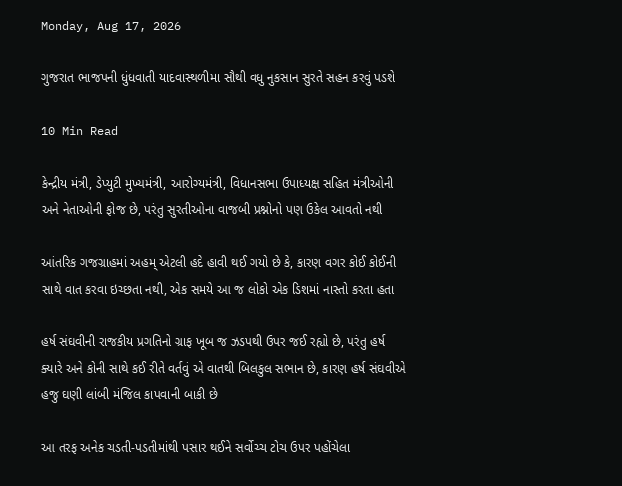Monday, Aug 17, 2026

ગુજરાત ભાજપની ધુંધવાતી યાદવાસ્થળીમા સૌથી વધુ નુકસાન સુરતે સહન કરવું પડશે

10 Min Read

કેન્દ્રીય મંત્રી, ડેપ્યુટી મુખ્યમંત્રી, આરોગ્યમંત્રી, વિધાનસભા ઉપાધ્યક્ષ સહિત મંત્રીઓની અને નેતાઓની ફોજ છે, પરંતુ સુરતીઓના વાજબી પ્રશ્નોનો પણ ઉકેલ આવતો નથી

આંતરિક ગજગ્રાહમાં અહમ્ એટલી હદે હાવી થઈ ગયો છે કે, કારણ વગર કોઈ કોઈની સાથે વાત કરવા ઇચ્છતા નથી, એક સમયે આ જ લોકો એક ‌‌ડિશમાં નાસ્તો કરતા હતા

હર્ષ સંઘવીની રાજકીય પ્રગતિનો ગ્રાફ ખૂબ જ ઝડપથી ઉપર જઈ રહ્યો છે, પરંતુ હર્ષ ક્યારે અને કોની સાથે કઈ રીતે વર્તવું એ વાતથી બિલકુલ સભાન છે, કારણ હર્ષ સંઘવીએ હજુ ઘણી લાંબી મંજિલ કાપવાની બાકી છે

આ તરફ અનેક ચડતી-પડતીમાંથી પસાર થઈને સર્વોચ્ચ ટોચ ઉપર પહોંચેલા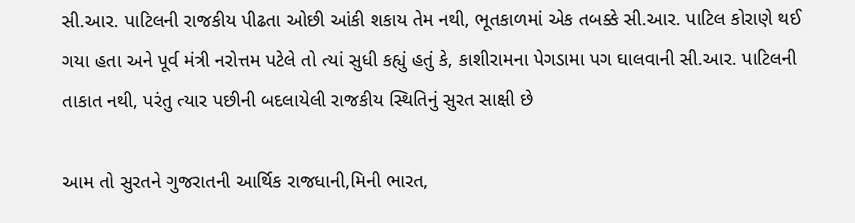સી.આર. પાટિલની રાજકીય પીઢતા ઓછી આંકી શકાય તેમ નથી, ભૂતકાળમાં એક તબક્કે સી.આર. પાટિલ કોરાણે થઈ ગયા હતા અને પૂર્વ મંત્રી નરોત્તમ પટેલે તો ત્યાં સુધી કહ્યું હતું કે, કાશીરામના પેગડામા પગ ઘાલવાની સી.આર. પાટિલની તાકાત નથી, પરંતુ ત્યાર પછીની બદલાયેલી રાજકીય સ્થિતિનું સુરત સાક્ષી છે

આમ તો સુરતને ગુજરાતની આર્થિક રાજધાની,મિની ભારત,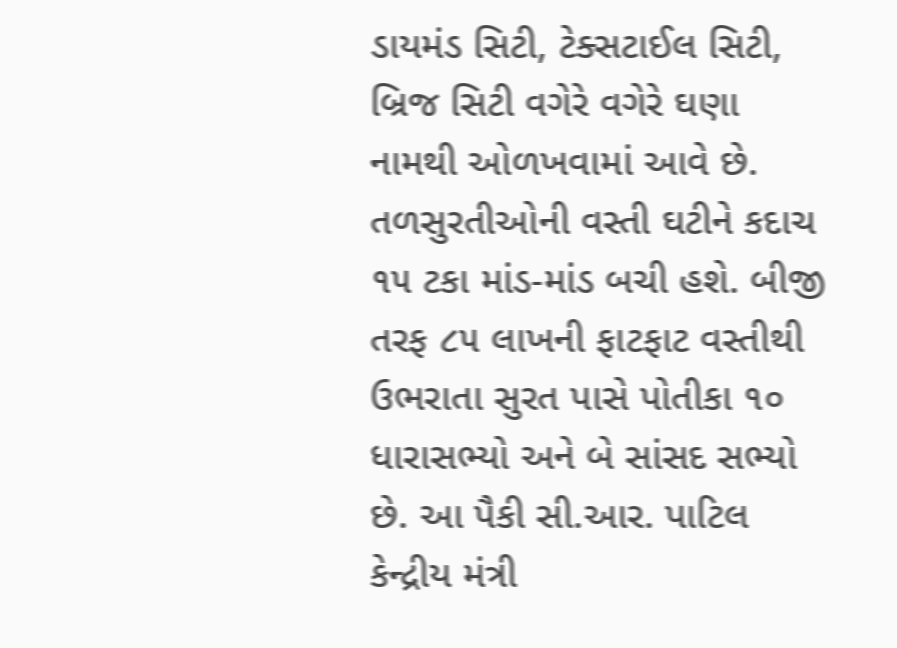ડાયમંડ સિટી, ટેક્સટાઈલ સિટી, બ્રિજ સિટી વગેરે વગેરે ઘણા નામથી ઓળખવામાં આવે છે. તળસુરતીઓની વસ્તી ઘટીને કદાચ ૧૫ ટકા માંડ-માંડ બચી હશે. બીજી તરફ ૮૫ લાખની ફાટફાટ વસ્તીથી ઉભરાતા સુરત પાસે પોતીકા ૧૦ ધારાસભ્યો અને બે સાંસદ સભ્યો છે. આ પૈકી સી.આર. પાટિલ કેન્દ્રીય મંત્રી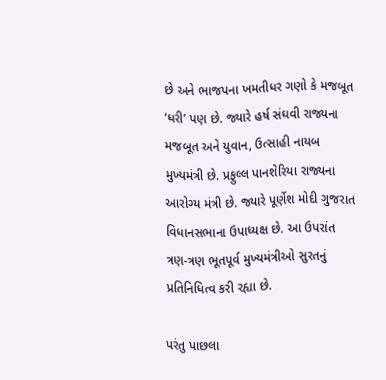છે અને ભાજપના ખમતીધર ગણો કે મજબૂત ‘ધરી’ પણ છે. જ્યારે હર્ષ સંઘવી રાજ્યના મજબૂત અને યુવાન, ઉત્સાહી નાયબ મુખ્યમંત્રી છે. પ્રફુલ્લ પાનશેરિયા રાજ્યના આરોગ્ય મંત્રી છે. જ્યારે પૂર્ણેશ મોદી ગુજરાત વિધાનસભાના ઉપાધ્યક્ષ છે. આ ઉપરાંત ત્રણ-ત્રણ ભૂતપૂર્વ મુખ્યમંત્રીઓ સુરતનું પ્રતિનિધિત્વ કરી રહ્યા છે.

પરંતુ પાછલા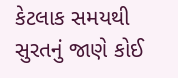કેટલાક સમયથી સુરતનું જાણે કોઈ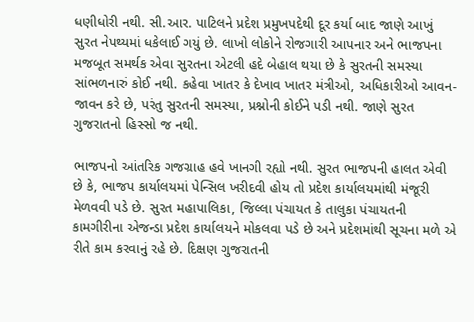ધણીધોરી નથી. સી.આર. પાટિલને પ્રદેશ પ્રમુખપદેથી દૂર કર્યા બાદ જાણે આખું સુરત નેપથ્યમાં ધકેલાઈ ગયું છે. લાખો લોકોને રોજગારી આપનાર અને ભાજપના મજબૂત સમર્થક એવા સુરતના એટલી હદે બેહાલ થયા છે કે સુરતની સમસ્યા સાંભળનારું કોઈ નથી. કહેવા ખાતર કે દેખાવ ખાતર મંત્રીઓ, અધિકારીઓ આવન-જાવન કરે છે, પરંતુ સુરતની સમસ્યા, પ્રશ્નોની કોઈને પડી નથી. જાણે સુરત ગુજરાતનો હિસ્સો જ નથી.

ભાજપનો આંતરિક ગજગ્રાહ હવે ખાનગી રહ્યો નથી. સુરત ભાજપની હાલત એવી છે કે, ભાજપ કાર્યાલયમાં પેન્સિલ ખરીદવી હોય તો પ્રદેશ કાર્યાલયમાંથી મંજૂરી મેળવવી પડે છે. સુરત મહાપાલિકા, જિલ્લા પંચાયત કે તાલુકા પંચાયતની કામગીરીના એજન્ડા પ્રદેશ કાર્યાલયને મોકલવા પડે છે અને પ્રદેશમાંથી સૂચના મળે એ રીતે કામ કરવાનું રહે છે. દ‌‌િક્ષણ ગુજરાતની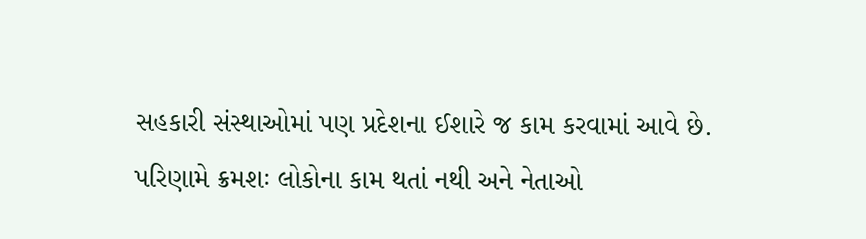સહકારી સંસ્થાઓમાં પણ પ્રદેશના ઈશારે જ કામ કરવામાં આવે છે.
પરિણામે ક્રમશઃ લોકોના કામ થતાં નથી અને નેતાઓ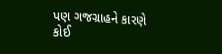પણ ગજગ્રાહને કારણે કોઈ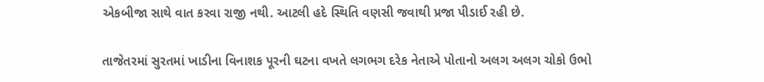એકબીજા સાથે વાત કરવા રાજી નથી. આટલી હદે સ્થિતિ વણસી જવાથી પ્રજા પીડાઈ રહી છે.

તાજેતરમાં સુરતમાં ખાડીના વિનાશક પૂરની ઘટના વખતે લગભગ દરેક નેતાએ પોતાનો અલગ અલગ ચોકો ઉભો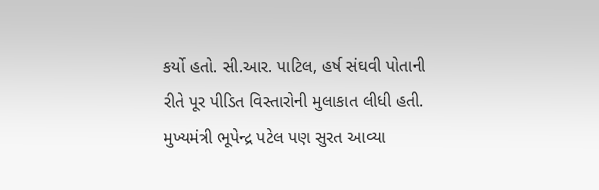કર્યો હતો. સી.આર. પાટિલ, હર્ષ સંઘવી પોતાની રીતે પૂર પીડિત વિસ્તારોની મુલાકાત લીધી હતી. મુખ્યમંત્રી ભૂપેન્દ્ર પટેલ પણ સુરત આવ્યા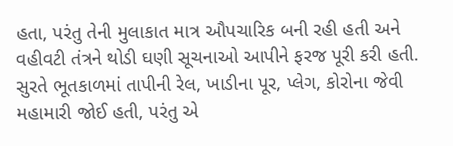હતા, પરંતુ તેની મુલાકાત માત્ર ઔપચારિક બની રહી હતી અને વહીવટી તંત્રને થોડી ઘણી સૂચનાઓ આપીને ફરજ પૂરી કરી હતી. સુરતે ભૂતકાળમાં તાપીની રેલ, ખાડીના પૂર, પ્લેગ, કોરોના જેવી મહામારી જોઈ હતી, પરંતુ એ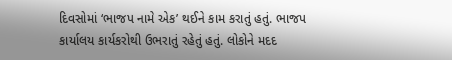દિવસોમાં ‘ભાજપ નામે એક’ થઈને કામ કરાતું હતું. ભાજપ કાર્યાલય કાર્યકરોથી ઉભરાતું રહેતું હતું. લોકોને મદદ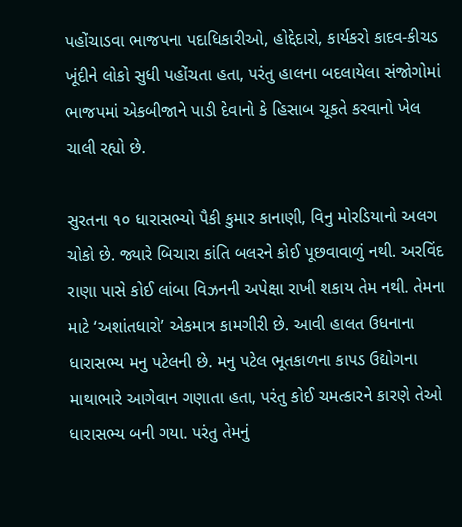પહોંચાડવા ભાજપના પદાધિકારીઓ, હોદ્દેદારો, કાર્યકરો કાદવ-કીચડ ખૂંદીને લોકો સુધી પહોંચતા હતા, પરંતુ હાલના બદલાયેલા સંજોગોમાં ભાજપમાં એકબીજાને પાડી દેવાનો કે હિસાબ ચૂકતે કરવાનો ખેલ ચાલી રહ્યો છે.

સુરતના ૧૦ ધારાસભ્યો પૈકી કુમાર કાનાણી, વિનુ મોર‌‌ડિયાનો અલગ ચોકો છે. જ્યારે બિચારા કાંતિ બલરને કોઈ પૂછવાવાળું નથી. અરવિંદ રાણા પાસે કોઈ લાંબા વિઝનની અપેક્ષા રાખી શકાય તેમ નથી. તેમના માટે ‘અશાંતધારો’ એકમાત્ર કામગીરી છે. આવી હાલત ઉધનાના ધારાસભ્ય મનુ પટેલની છે. મનુ પટેલ ભૂતકાળના કાપડ ઉદ્યોગના માથાભારે આગેવાન ગણાતા હતા, પરંતુ કોઈ ચમત્કારને કારણે તેઓ ધારાસભ્ય બની ગયા. પરંતુ તેમનું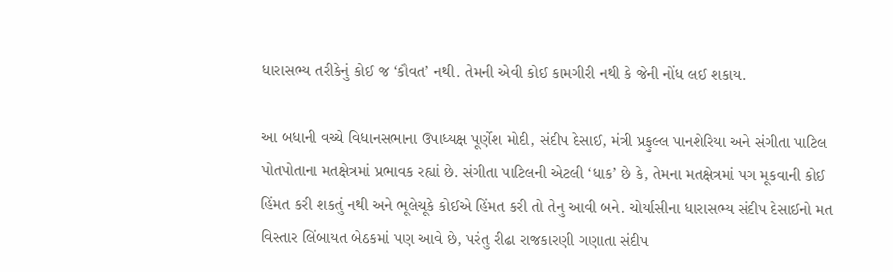ધારાસભ્ય તરીકેનું કોઈ જ ‘કૌવત’ નથી. તેમની એવી કોઈ કામગીરી નથી કે જેની નોંધ લઈ શકાય.

આ બધાની વચ્ચે વિધાનસભાના ઉપાધ્યક્ષ પૂર્ણેશ મોદી, સંદીપ દેસાઈ, મંત્રી પ્રફુલ્લ પાનશેરિયા અને સંગીતા પાટિલ પોતપોતાના મતક્ષેત્રમાં પ્રભાવક રહ્યાં છે. સંગીતા પાટિલની એટલી ‘ધાક’ છે કે, તેમના મતક્ષેત્રમાં પગ મૂકવાની કોઈ હિંમત કરી શકતું નથી અને ભૂલેચૂકે કોઈએ હિંમત કરી તો તેનુ આવી બને. ચોર્યાસીના ધારાસભ્ય સંદીપ દેસાઈનો મત વિસ્તાર લિંબાયત બેઠકમાં પણ આવે છે, પરંતુ રીઢા રાજકારણી ગણાતા સંદીપ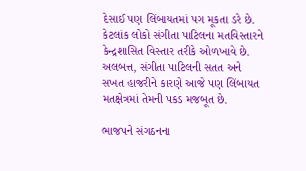દેસાઈ પણ લિંબાયતમાં પગ મૂકતા ડરે છે. કેટલાંક લોકો સંગીતા પાટિલના મતવિસ્તારને કેન્દ્રશાસિત વિસ્તાર તરીકે ઓળખાવે છે. અલબત્ત, સંગીતા પાટિલની સતત અને સખત હાજરીને કારણે આજે પણ લિંબાયત મતક્ષેત્રમાં તેમની પકડ મજબૂત છે.

ભાજપને સંગઠનના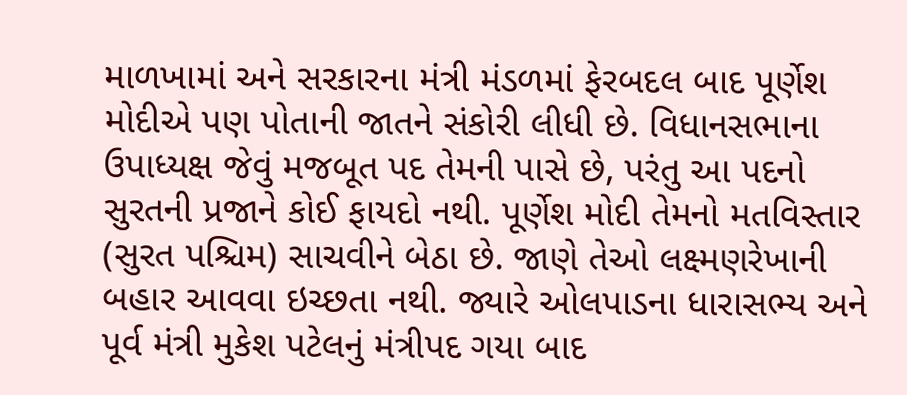માળખામાં અને સરકારના મંત્રી મંડળમાં ફેરબદલ બાદ પૂર્ણેશ મોદીએ પણ પોતાની જાતને સંકોરી લીધી છે. વિધાનસભાના ઉપાધ્યક્ષ જેવું મજબૂત પદ તેમની પાસે છે, પરંતુ આ પદનો સુરતની પ્રજાને કોઈ ફાયદો નથી. પૂર્ણેશ મોદી તેમનો મતવિસ્તાર (સુરત પશ્ચિમ) સાચવીને બેઠા છે. જાણે તેઓ લક્ષ્મણરેખાની બહાર આવવા ઇચ્છતા નથી. જ્યારે ઓલપાડના ધારાસભ્ય અને પૂર્વ મંત્રી મુકેશ પટેલનું મંત્રીપદ ગયા બાદ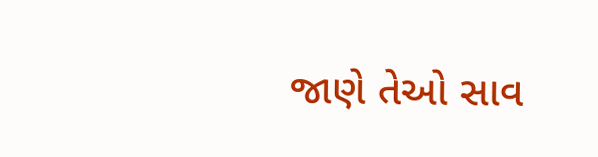જાણે તેઓ સાવ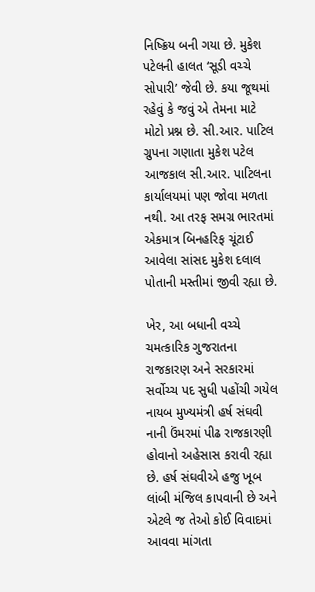નિષ્ક્રિય બની ગયા છે. મુકેશ પટેલની હાલત ‘સૂડી વચ્ચે સોપારી’ જેવી છે. કયા જૂથમાં રહેવું કે જવું એ તેમના માટે મોટો પ્રશ્ન છે. સી.આર. પાટિલ ગ્રુપના ગણાતા મુકેશ પટેલ આજકાલ સી.આર. પાટિલના કાર્યાલયમાં પણ જોવા મળતા નથી. આ તરફ સમગ્ર ભારતમાં એકમાત્ર બિનહરિફ ચૂંટાઈ આવેલા સાંસદ મુકેશ દલાલ પોતાની મસ્તીમાં જીવી રહ્યા છે.

ખેર, આ બધાની વચ્ચે ચમત્કા‌‌રિક ગુજરાતના રાજકારણ અને સરકારમાં સર્વોચ્ચ પદ સુધી પહોંચી ગયેલ નાયબ મુખ્યમંત્રી હર્ષ સંઘવી નાની ઉંમરમાં પીઢ રાજકારણી હોવાનો અહેસાસ કરાવી રહ્યા છે. હર્ષ સંઘવીએ હજુ ખૂબ લાંબી મંજિલ કાપવાની છે અને એટલે જ તેઓ કોઈ વિવાદમાં આવવા માંગતા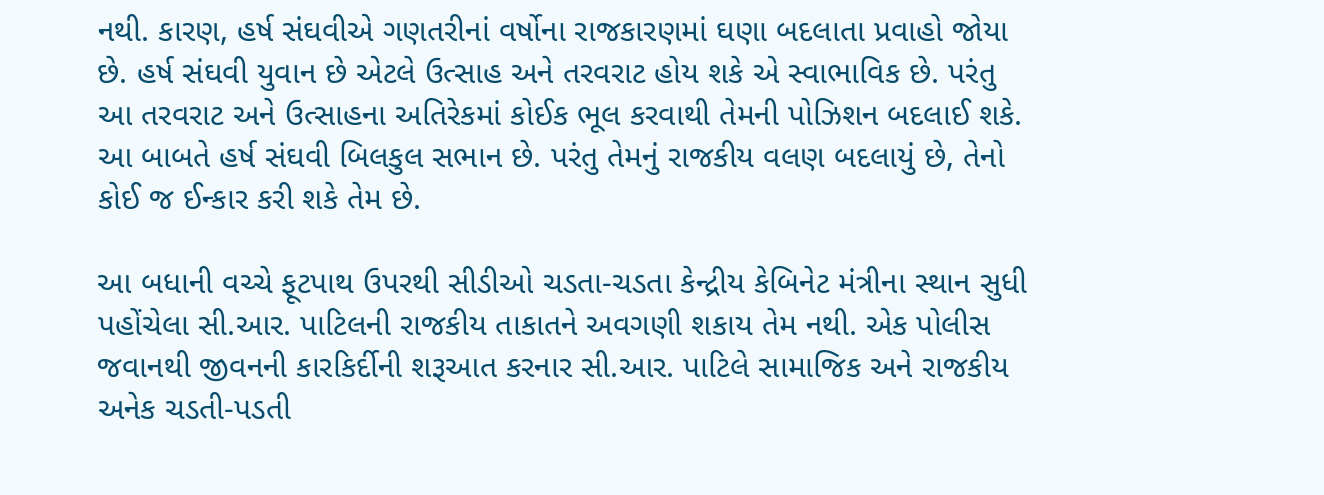નથી. કારણ, હર્ષ સંઘવીએ ગણતરીનાં વર્ષોના રાજકારણમાં ઘણા બદલાતા પ્રવાહો જોયા છે. હર્ષ સંઘવી યુવાન છે એટલે ઉત્સાહ અને તરવરાટ હોય શકે એ સ્વાભાવિક છે. પરંતુ આ તરવરાટ અને ઉત્સાહના અતિરેકમાં કોઈક ભૂલ કરવાથી તેમની પોઝિશન બદલાઈ શકે. આ બાબતે હર્ષ સંઘવી બિલકુલ સભાન છે. પરંતુ તેમનું રાજકીય વલણ બદલાયું છે, તેનો કોઈ જ ઈન્કાર કરી શકે તેમ છે.

આ બધાની વચ્ચે ફૂટપાથ ઉપરથી સીડીઓ ચડતા-ચડતા કેન્દ્રીય કેબિનેટ મંત્રીના સ્થાન સુધી પહોંચેલા સી.આર. પાટિલની રાજકીય તાકાતને અવગણી શકાય તેમ નથી. એક પોલીસ જવાનથી જીવનની કારકિર્દીની શરૂઆત કરનાર સી.આર. પાટિલે સામાજિક અને રાજકીય અનેક ચડતી-પડતી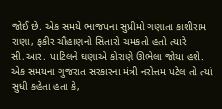જોઈ છે. એક સમયે ભાજપના સુપ્રીમો ગણાતા કાશીરામ રાણા, ફકીર ચૌહાણનો સિતારો ચમકતો હતો ત્યારે સી.આર. પાટિલને ઘણાએ કોરાણે ઊભેલા જોયા હશે. એક સમયના ગુજરાત સરકારના મંત્રી નરોત્તમ પટેલ તો ત્યાં સુધી કહેતા હતા કે,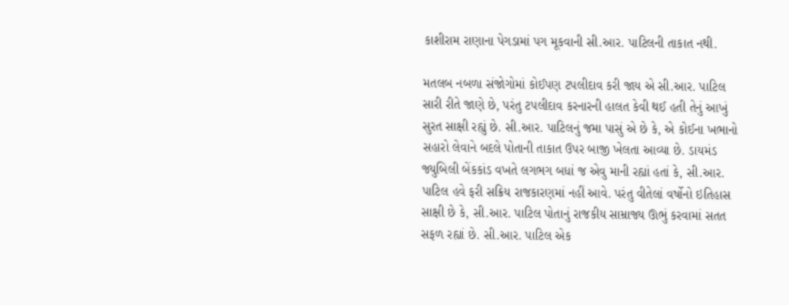કાશીરામ રાણાના પેગડામાં પગ મૂકવાની સી.આર. પાટિલની તાકાત નથી.

મતલબ નબળા સંજોગોમાં કોઈપણ ટપલીદાવ કરી જાય એ સી.આર. પાટિલ સારી રીતે જાણે છે, પરંતુ ટપલીદાવ કરનારની હાલત કેવી થઈ હતી તેનું આખું સુરત સાક્ષી રહ્યું છે. સી.આર. પાટિલનું જમા પાસું એ છે કે, એ કોઈના ખભાનો સહારો લેવાને બદલે પોતાની તાકાત ઉપર બાજી ખેલતા આવ્યા છે. ડાયમંડ જ્યુ‌‌બિલી બેંકકાંડ વખતે લગભગ બધાં જ એવુ માની રહ્યાં હતાં કે, સી.આર. પાટિલ હવે ફરી સક્રિય રાજકારણમાં નહીં આવે. પરંતુ વીતેલાં વર્ષોનો ઇતિહાસ સાક્ષી છે કે, સી.આર. પાટિલ પોતાનું રાજકીય સામ્રાજ્ય ઊભું કરવામાં સતત સફળ રહ્યાં છે. સી.આર. પાટિલ એક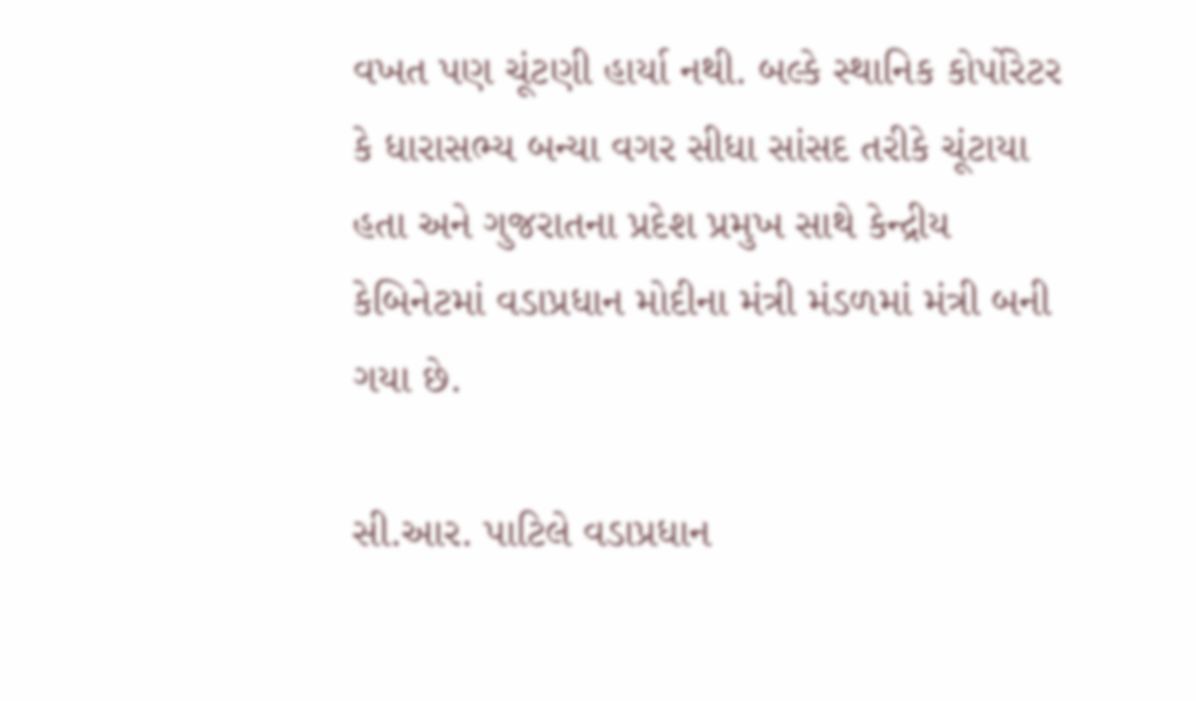વખત પણ ચૂંટણી હાર્યા નથી. બલ્કે સ્થાનિક કોર્પોરેટર કે ધારાસભ્ય બન્યા વગર સીધા સાંસદ તરીકે ચૂંટાયા હતા અને ગુજરાતના પ્રદેશ પ્રમુખ સાથે કેન્દ્રીય કેબિનેટમાં વડાપ્રધાન મોદીના મંત્રી મંડળમાં મંત્રી બની ગયા છે.

સી.આર. પાટિલે વડાપ્રધાન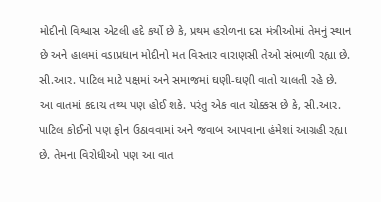મોદીનો વિશ્વાસ એટલી હદે કર્યો છે કે, પ્રથમ હરોળના દસ મંત્રીઓમાં તેમનું સ્થાન છે અને હાલમાં વડાપ્રધાન મોદીનો મત વિસ્તાર વારાણસી તેઓ સંભાળી રહ્યા છે. સી.આર. પાટિલ માટે પક્ષમાં અને સમાજમાં ઘણી-ઘણી વાતો ચાલતી રહે છે. આ વાતમાં કદાચ તથ્ય પણ હોઈ શકે. પરંતુ એક વાત ચોક્કસ છે કે, સી.આર. પાટિલ કોઈનો પણ ફોન ઉઠાવવામાં અને જવાબ આપવાના હંમેશાં આગ્રહી રહ્યા છે. તેમના વિરોધીઓ પણ આ વાત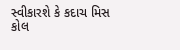સ્વીકારશે કે કદાચ મિસ કોલ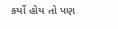કર્યો હોય તો પણ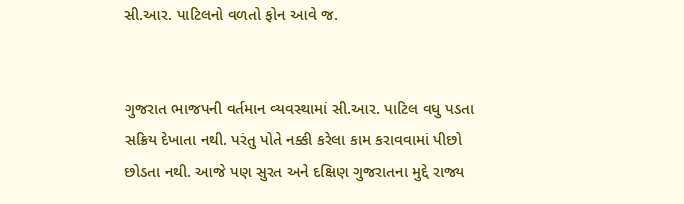સી.આર. પાટિલનો વળતો ફોન આવે જ.


ગુજરાત ભાજપની વર્તમાન વ્યવસ્થામાં સી.આર. પાટિલ વધુ પડતા સક્રિય દેખાતા નથી. પરંતુ પોતે નક્કી કરેલા કામ કરાવવામાં પીછો છોડતા નથી. આજે પણ સુરત અને દક્ષિણ ગુજરાતના મુદ્દે રાજ્ય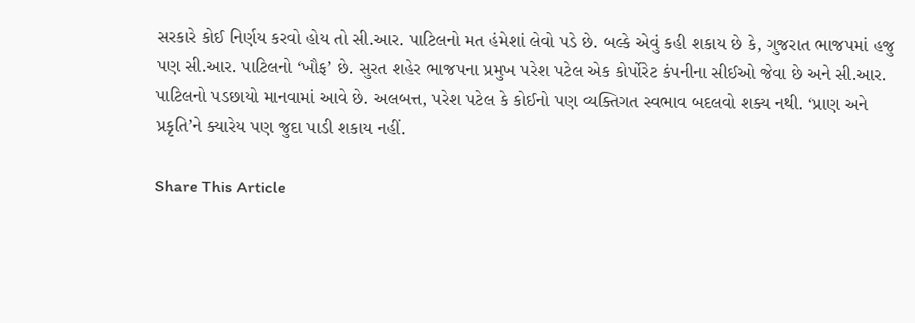સરકારે કોઈ નિર્ણય કરવો હોય તો સી.આર. પાટિલનો મત હંમેશાં લેવો પડે છે. બલ્કે એવું કહી શકાય છે કે, ગુજરાત ભાજપમાં હજુ પણ સી.આર. પાટિલનો ‘ખૌફ’ છે. સુરત શહેર ભાજપના પ્રમુખ પરેશ પટેલ એક કોર્પોરેટ કંપનીના સીઈઓ જેવા છે અને સી.આર. પાટિલનો પડછાયો માનવામાં આવે છે. અલબત્ત, પરેશ પટેલ કે કોઈનો પણ વ્યક્તિગત સ્વભાવ બદલવો શક્ય નથી. ‘પ્રાણ અને પ્રકૃતિ’ને ક્યારેય પણ જુદા પાડી શકાય નહીં.

Share This Article